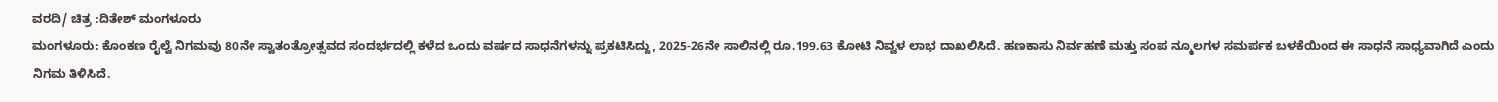ವರದಿ/ ಚಿತ್ರ :ದಿತೇಶ್ ಮಂಗಳೂರು
ಮಂಗಳೂರು: ಕೊಂಕಣ ರೈಲ್ವೆ ನಿಗಮವು 80ನೇ ಸ್ವಾತಂತ್ರೋತ್ಸವದ ಸಂದರ್ಭದಲ್ಲಿ ಕಳೆದ ಒಂದು ವರ್ಷದ ಸಾಧನೆಗಳನ್ನು ಪ್ರಕಟಿಸಿದ್ದು, 2025-26ನೇ ಸಾಲಿನಲ್ಲಿ ರೂ.199.63 ಕೋಟಿ ನಿವ್ವಳ ಲಾಭ ದಾಖಲಿಸಿದೆ. ಹಣಕಾಸು ನಿರ್ವಹಣೆ ಮತ್ತು ಸಂಪ ನ್ಮೂಲಗಳ ಸಮರ್ಪಕ ಬಳಕೆಯಿಂದ ಈ ಸಾಧನೆ ಸಾಧ್ಯವಾಗಿದೆ ಎಂದು ನಿಗಮ ತಿಳಿಸಿದೆ.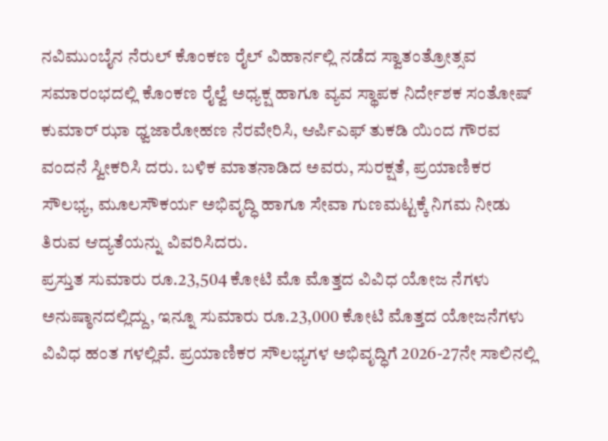ನವಿಮುಂಬೈನ ನೆರುಲ್ ಕೊಂಕಣ ರೈಲ್ ವಿಹಾರ್ನಲ್ಲಿ ನಡೆದ ಸ್ವಾತಂತ್ರೋತ್ಸವ ಸಮಾರಂಭದಲ್ಲಿ ಕೊಂಕಣ ರೈಲ್ವೆ ಅಧ್ಯಕ್ಷ ಹಾಗೂ ವ್ಯವ ಸ್ಥಾಪಕ ನಿರ್ದೇಶಕ ಸಂತೋಷ್ ಕುಮಾರ್ ಝಾ ಧ್ವಜಾರೋಹಣ ನೆರವೇರಿಸಿ, ಆರ್ಪಿಎಫ್ ತುಕಡಿ ಯಿಂದ ಗೌರವ ವಂದನೆ ಸ್ವೀಕರಿಸಿ ದರು. ಬಳಿಕ ಮಾತನಾಡಿದ ಅವರು, ಸುರಕ್ಷತೆ, ಪ್ರಯಾಣಿಕರ ಸೌಲಭ್ಯ, ಮೂಲಸೌಕರ್ಯ ಅಭಿವೃದ್ಧಿ ಹಾಗೂ ಸೇವಾ ಗುಣಮಟ್ಟಕ್ಕೆ ನಿಗಮ ನೀಡು ತಿರುವ ಆದ್ಯತೆಯನ್ನು ವಿವರಿಸಿದರು.
ಪ್ರಸ್ತುತ ಸುಮಾರು ರೂ.23,504 ಕೋಟಿ ಮೊ ಮೊತ್ತದ ವಿವಿಧ ಯೋಜ ನೆಗಳು ಅನುಷ್ಠಾನದಲ್ಲಿದ್ದು, ಇನ್ನೂ ಸುಮಾರು ರೂ.23,000 ಕೋಟಿ ಮೊತ್ತದ ಯೋಜನೆಗಳು ವಿವಿಧ ಹಂತ ಗಳಲ್ಲಿವೆ. ಪ್ರಯಾಣಿಕರ ಸೌಲಭ್ಯಗಳ ಅಭಿವೃದ್ಧಿಗೆ 2026-27ನೇ ಸಾಲಿನಲ್ಲಿ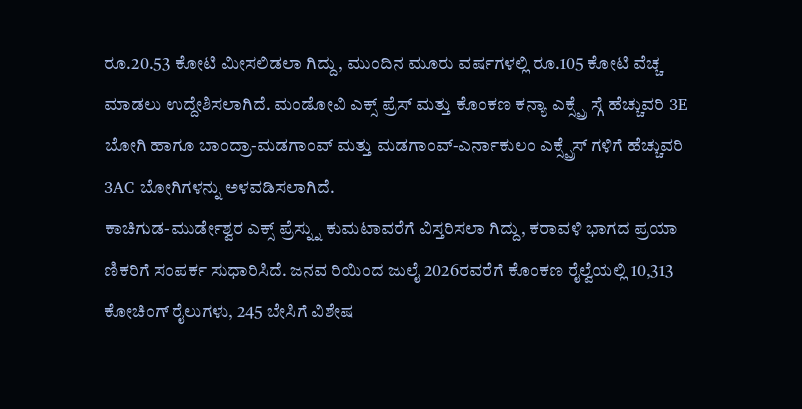ರೂ.20.53 ಕೋಟಿ ಮೀಸಲಿಡಲಾ ಗಿದ್ದು, ಮುಂದಿನ ಮೂರು ವರ್ಷಗಳಲ್ಲಿ ರೂ.105 ಕೋಟಿ ವೆಚ್ಚ ಮಾಡಲು ಉದ್ದೇಶಿಸಲಾಗಿದೆ. ಮಂಡೋವಿ ಎಕ್ಸ್ ಪ್ರೆಸ್ ಮತ್ತು ಕೊಂಕಣ ಕನ್ಯಾ ಎಕ್ಸ್ಪ್ರೆ ಸ್ಗೆ ಹೆಚ್ಚುವರಿ 3E ಬೋಗಿ ಹಾಗೂ ಬಾಂದ್ರಾ-ಮಡಗಾಂವ್ ಮತ್ತು ಮಡಗಾಂವ್-ಎರ್ನಾಕುಲಂ ಎಕ್ಸ್ಪ್ರೆಸ್ ಗಳಿಗೆ ಹೆಚ್ಚುವರಿ 3AC ಬೋಗಿಗಳನ್ನು ಅಳವಡಿಸಲಾಗಿದೆ.
ಕಾಚಿಗುಡ-ಮುರ್ಡೇಶ್ವರ ಎಕ್ಸ್ ಪ್ರೆಸ್ನ್ನು ಕುಮಟಾವರೆಗೆ ವಿಸ್ತರಿಸಲಾ ಗಿದ್ದು, ಕರಾವಳಿ ಭಾಗದ ಪ್ರಯಾ ಣಿಕರಿಗೆ ಸಂಪರ್ಕ ಸುಧಾರಿಸಿದೆ. ಜನವ ರಿಯಿಂದ ಜುಲೈ 2026ರವರೆಗೆ ಕೊಂಕಣ ರೈಲ್ವೆಯಲ್ಲಿ 10,313 ಕೋಚಿಂಗ್ ರೈಲುಗಳು, 245 ಬೇಸಿಗೆ ವಿಶೇಷ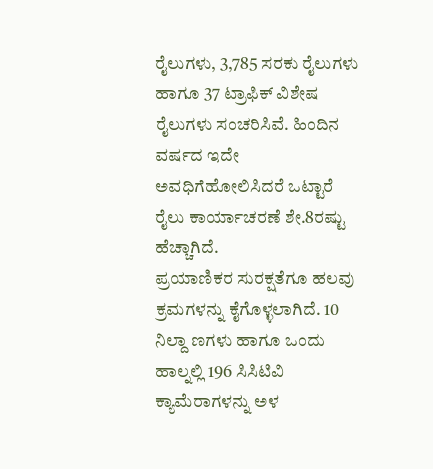ರೈಲುಗಳು, 3,785 ಸರಕು ರೈಲುಗಳು ಹಾಗೂ 37 ಟ್ರಾಫಿಕ್ ವಿಶೇಷ ರೈಲುಗಳು ಸಂಚರಿಸಿವೆ. ಹಿಂದಿನ ವರ್ಷದ ಇದೇ ಅವಧಿಗೆಹೋಲಿಸಿದರೆ ಒಟ್ಟಾರೆ ರೈಲು ಕಾರ್ಯಾಚರಣೆ ಶೇ.8ರಷ್ಟು ಹೆಚ್ಚಾಗಿದೆ.
ಪ್ರಯಾಣಿಕರ ಸುರಕ್ಷತೆಗೂ ಹಲವು ಕ್ರಮಗಳನ್ನು ಕೈಗೊಳ್ಳಲಾಗಿದೆ. 10 ನಿಲ್ದಾ ಣಗಳು ಹಾಗೂ ಒಂದು ಹಾಲ್ನಲ್ಲಿ 196 ಸಿಸಿಟಿವಿ ಕ್ಯಾಮೆರಾಗಳನ್ನು ಅಳ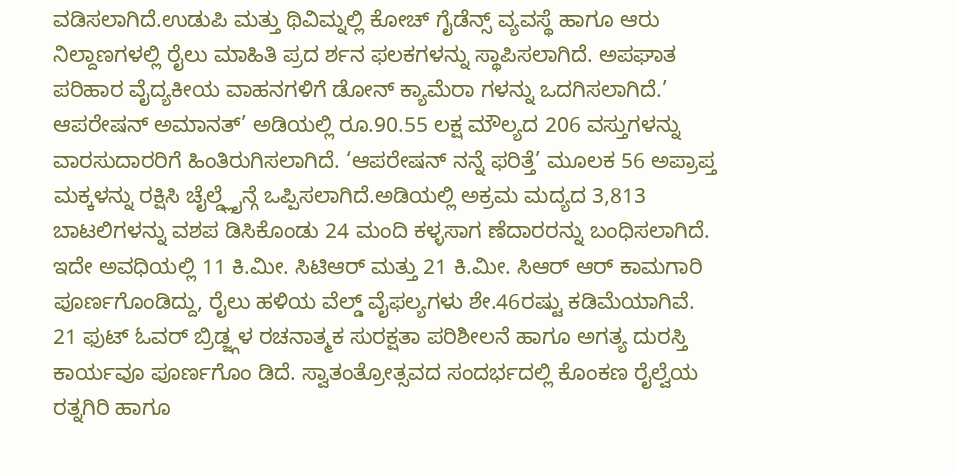ವಡಿಸಲಾಗಿದೆ.ಉಡುಪಿ ಮತ್ತು ಥಿವಿಮ್ನಲ್ಲಿ ಕೋಚ್ ಗೈಡೆನ್ಸ್ ವ್ಯವಸ್ಥೆ ಹಾಗೂ ಆರು ನಿಲ್ದಾಣಗಳಲ್ಲಿ ರೈಲು ಮಾಹಿತಿ ಪ್ರದ ರ್ಶನ ಫಲಕಗಳನ್ನು ಸ್ಥಾಪಿಸಲಾಗಿದೆ. ಅಪಘಾತ ಪರಿಹಾರ ವೈದ್ಯಕೀಯ ವಾಹನಗಳಿಗೆ ಡೋನ್ ಕ್ಯಾಮೆರಾ ಗಳನ್ನು ಒದಗಿಸಲಾಗಿದೆ.’
ಆಪರೇಷನ್ ಅಮಾನತ್’ ಅಡಿಯಲ್ಲಿ ರೂ.90.55 ಲಕ್ಷ ಮೌಲ್ಯದ 206 ವಸ್ತುಗಳನ್ನು ವಾರಸುದಾರರಿಗೆ ಹಿಂತಿರುಗಿಸಲಾಗಿದೆ. ‘ಆಪರೇಷನ್ ನನ್ನೆ ಫರಿತ್ತೆ’ ಮೂಲಕ 56 ಅಪ್ರಾಪ್ತ ಮಕ್ಕಳನ್ನು ರಕ್ಷಿಸಿ ಚೈಲ್ಡ್ಲೈನ್ಗೆ ಒಪ್ಪಿಸಲಾಗಿದೆ.ಅಡಿಯಲ್ಲಿ ಅಕ್ರಮ ಮದ್ಯದ 3,813 ಬಾಟಲಿಗಳನ್ನು ವಶಪ ಡಿಸಿಕೊಂಡು 24 ಮಂದಿ ಕಳ್ಳಸಾಗ ಣೆದಾರರನ್ನು ಬಂಧಿಸಲಾಗಿದೆ.
ಇದೇ ಅವಧಿಯಲ್ಲಿ 11 ಕಿ.ಮೀ. ಸಿಟಿಆರ್ ಮತ್ತು 21 ಕಿ.ಮೀ. ಸಿಆರ್ ಆರ್ ಕಾಮಗಾರಿ ಪೂರ್ಣಗೊಂಡಿದ್ದು, ರೈಲು ಹಳಿಯ ವೆಲ್ಡ್ ವೈಫಲ್ಯಗಳು ಶೇ.46ರಷ್ಟು ಕಡಿಮೆಯಾಗಿವೆ. 21 ಫುಟ್ ಓವರ್ ಬ್ರಿಡ್ಜ್ಗಳ ರಚನಾತ್ಮಕ ಸುರಕ್ಷತಾ ಪರಿಶೀಲನೆ ಹಾಗೂ ಅಗತ್ಯ ದುರಸ್ತಿ ಕಾರ್ಯವೂ ಪೂರ್ಣಗೊಂ ಡಿದೆ. ಸ್ವಾತಂತ್ರೋತ್ಸವದ ಸಂದರ್ಭದಲ್ಲಿ ಕೊಂಕಣ ರೈಲ್ವೆಯ ರತ್ನಗಿರಿ ಹಾಗೂ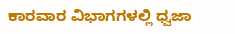ಕಾರವಾರ ವಿಭಾಗಗಳಲ್ಲಿ ಧ್ವಜಾ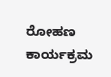ರೋಹಣ ಕಾರ್ಯಕ್ರಮ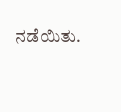ನಡೆಯಿತು.